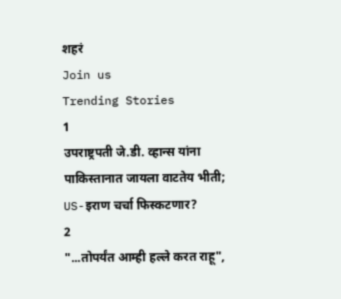शहरं
Join us
Trending Stories
1
उपराष्ट्रपती जे.डी. व्हान्स यांना पाकिस्तानात जायला वाटतेय भीती; US-इराण चर्चा फिस्कटणार?
2
"...तोपर्यंत आम्ही हल्ले करत राहू",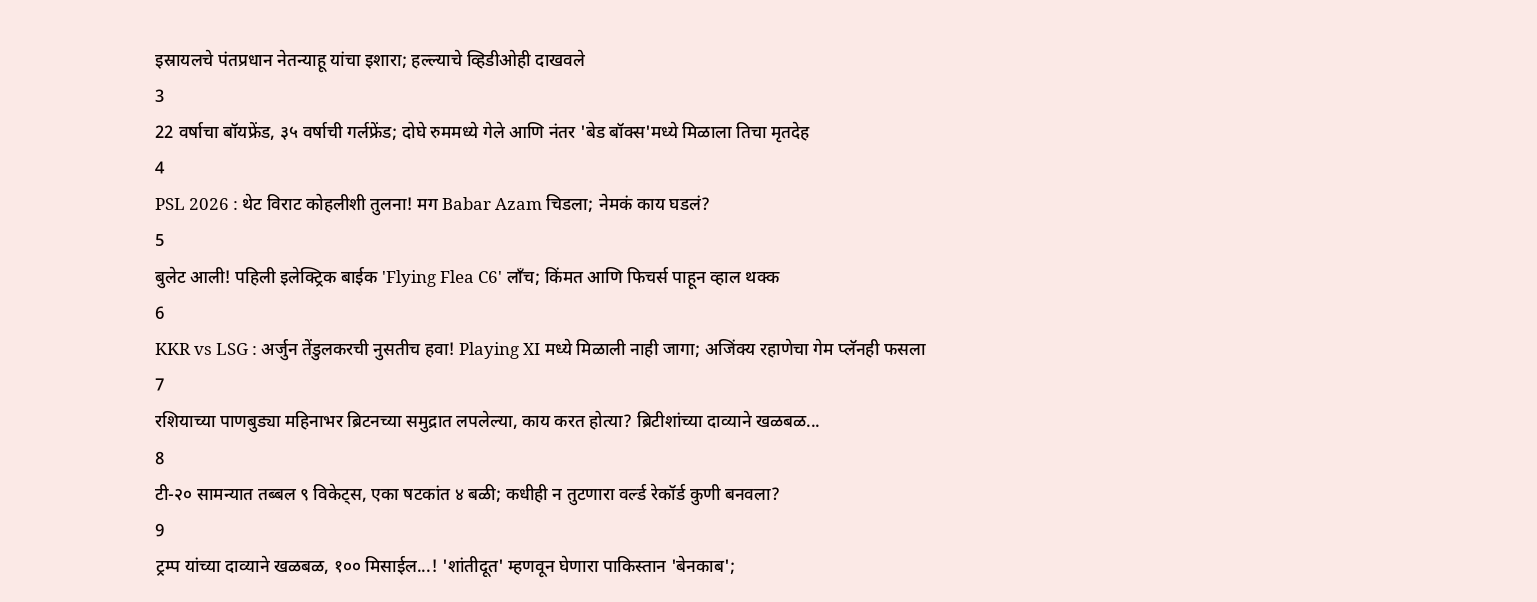इस्रायलचे पंतप्रधान नेतन्याहू यांचा इशारा; हल्ल्याचे व्हिडीओही दाखवले
3
22 वर्षाचा बॉयफ्रेंड, ३५ वर्षाची गर्लफ्रेंड; दोघे रुममध्ये गेले आणि नंतर 'बेड बॉक्स'मध्ये मिळाला तिचा मृतदेह
4
PSL 2026 : थेट विराट कोहलीशी तुलना! मग Babar Azam चिडला; नेमकं काय घडलं?
5
बुलेट आली! पहिली इलेक्ट्रिक बाईक 'Flying Flea C6' लाँच; किंमत आणि फिचर्स पाहून व्हाल थक्क
6
KKR vs LSG : अर्जुन तेंडुलकरची नुसतीच हवा! Playing XI मध्ये मिळाली नाही जागा; अजिंक्य रहाणेचा गेम प्लॅनही फसला
7
रशियाच्या पाणबुड्या महिनाभर ब्रिटनच्या समुद्रात लपलेल्या, काय करत होत्या? ब्रिटीशांच्या दाव्याने खळबळ...
8
टी-२० सामन्यात तब्बल ९ विकेट्स, एका षटकांत ४ बळी; कधीही न तुटणारा वर्ल्ड रेकॉर्ड कुणी बनवला?
9
ट्रम्प यांच्या दाव्याने खळबळ, १०० मिसाईल...! 'शांतीदूत' म्हणवून घेणारा पाकिस्तान 'बेनकाब';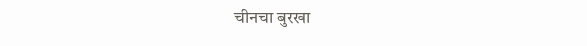चीनचा बुरखा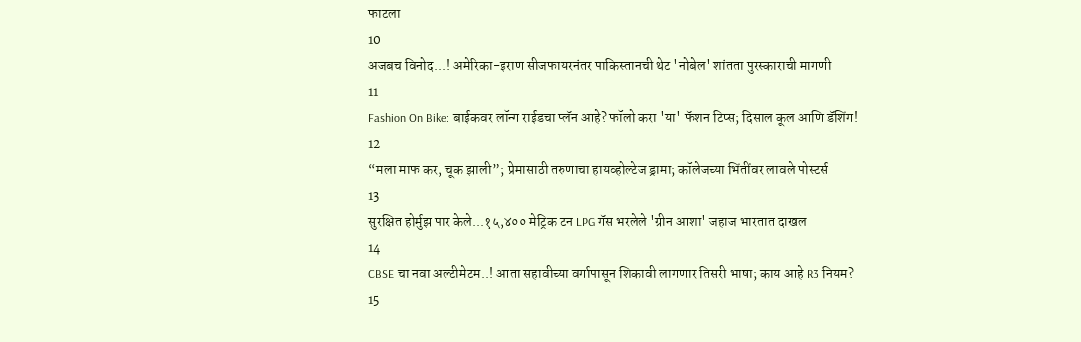फाटला
10
अजबच विनोद...! अमेरिका-इराण सीजफायरनंतर पाकिस्तानची थेट 'नोबेल' शांतता पुरस्काराची मागणी
11
Fashion On Bike: बाईकवर लॉन्ग राईडचा प्लॅन आहे? फॉलो करा 'या' फॅशन टिप्स; दिसाल कूल आणि डॅशिंग!
12
“मला माफ कर, चूक झाली”; प्रेमासाठी तरुणाचा हायव्होल्टेज ड्रामा; कॉलेजच्या भिंतींवर लावले पोस्टर्स
13
सुरक्षित होर्मुझ पार केले...१५,४०० मेट्रिक टन LPG गॅस भरलेले 'ग्रीन आशा' जहाज भारतात दाखल
14
CBSE चा नवा अल्टीमेटम..! आता सहावीच्या वर्गापासून शिकावी लागणार तिसरी भाषा; काय आहे R3 नियम?
15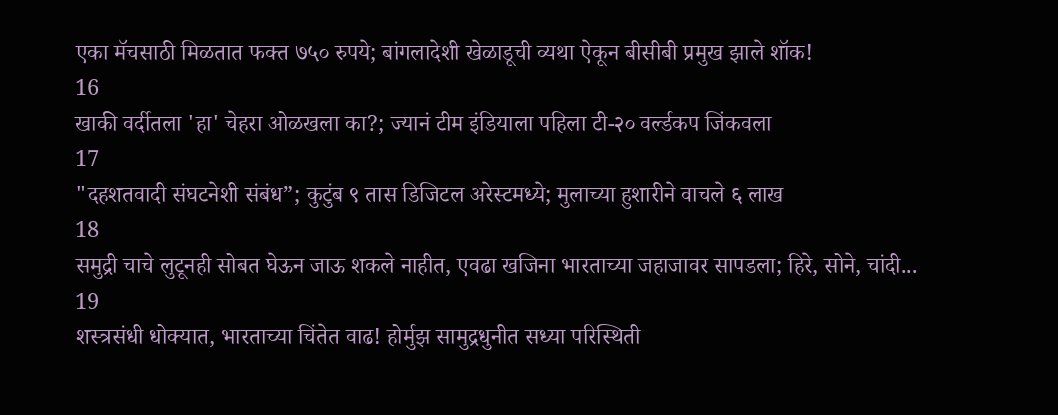एका मॅचसाठी मिळतात फक्त ७५० रुपये; बांगलादेशी खेळाडूची व्यथा ऐकून बीसीबी प्रमुख झाले शॉक!
16
खाकी वर्दीतला 'हा' चेहरा ओळखला का?; ज्यानं टीम इंडियाला पहिला टी-२० वर्ल्डकप जिंकवला
17
"दहशतवादी संघटनेशी संबंध”; कुटुंब ९ तास डिजिटल अरेस्टमध्ये; मुलाच्या हुशारीने वाचले ६ लाख
18
समुद्री चाचे लुटूनही सोबत घेऊन जाऊ शकले नाहीत, एवढा खजिना भारताच्या जहाजावर सापडला; हिरे, सोने, चांदी...
19
शस्त्रसंधी धोक्यात, भारताच्या चिंतेत वाढ! होर्मुझ सामुद्रधुनीत सध्या परिस्थिती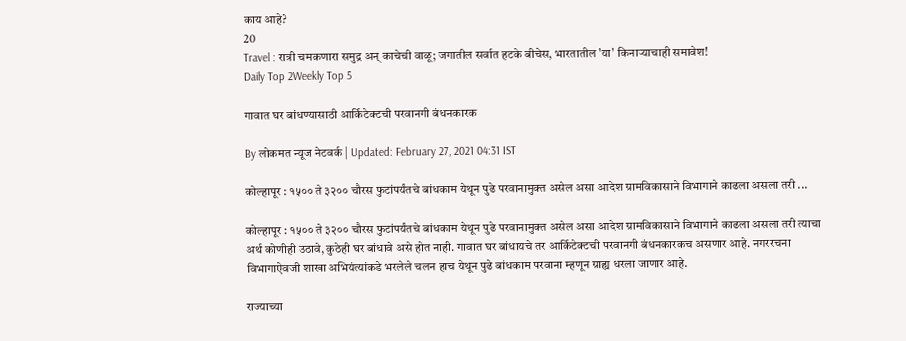काय आहे?
20
Travel : रात्री चमकणारा समुद्र अन् काचेची वाळू; जगातील सर्वात हटके बीचेस, भारतातील 'या' किनाऱ्याचाही समावेश!
Daily Top 2Weekly Top 5

गावात घर बांधण्यासाठी आर्किटेक्टची परवानगी बंधनकारक

By लोकमत न्यूज नेटवर्क | Updated: February 27, 2021 04:31 IST

कोल्हापूर : १५०० ते ३२०० चौरस फुटांपर्यंतचे बांधकाम येथून पुढे परवानामुक्त असेल असा आदेश ग्रामविकासाने विभागाने काढला असला तरी ...

कोल्हापूर : १५०० ते ३२०० चौरस फुटांपर्यंतचे बांधकाम येथून पुढे परवानामुक्त असेल असा आदेश ग्रामविकासाने विभागाने काढला असला तरी त्याचा अर्थ कोणीही उठावे, कुठेही घर बांधावे असे होत नाही. गावात घर बांधायचे तर आर्किटेक्टची परवानगी बंधनकारकच असणार आहे. नगररचना विभागाऐवजी शाखा अभियंत्यांकडे भरलेले चलन हाच येथून पुढे बांधकाम परवाना म्हणून ग्राह्य धरला जाणार आहे.

राज्याच्या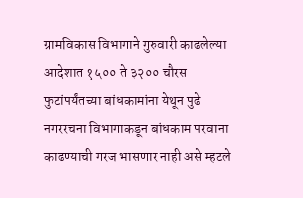ग्रामविकास विभागाने गुरुवारी काढलेल्या आदेशात १५०० ते ३२०० चौरस फुटांपर्यंतच्या बांधकामांना येथून पुढे नगररचना विभागाकडून बांधकाम परवाना काढण्याची गरज भासणार नाही असे म्हटले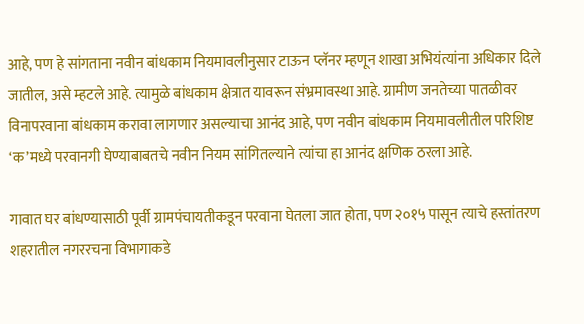आहे, पण हे सांगताना नवीन बांधकाम नियमावलीनुसार टाऊन प्लॅनर म्हणून शाखा अभियंत्यांना अधिकार दिले जातील, असे म्हटले आहे. त्यामुळे बांधकाम क्षेत्रात यावरून संभ्रमावस्था आहे. ग्रामीण जनतेच्या पातळीवर विनापरवाना बांधकाम करावा लागणार असल्याचा आनंद आहे, पण नवीन बांधकाम नियमावलीतील परिशिष्ट ‘क’मध्ये परवानगी घेण्याबाबतचे नवीन नियम सांगितल्याने त्यांचा हा आनंद क्षणिक ठरला आहे.

गावात घर बांधण्यासाठी पूर्वी ग्रामपंचायतीकडून परवाना घेतला जात होता, पण २०१५ पासून त्याचे हस्तांतरण शहरातील नगररचना विभागाकडे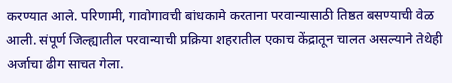करण्यात आले. परिणामी, गावोगावची बांधकामे करताना परवान्यासाठी तिष्ठत बसण्याची वेळ आली. संपूर्ण जिल्ह्यातील परवान्याची प्रक्रिया शहरातील एकाच केंद्रातून चालत असल्याने तेथेही अर्जाचा ढीग साचत गेला.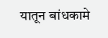यातून बांधकामे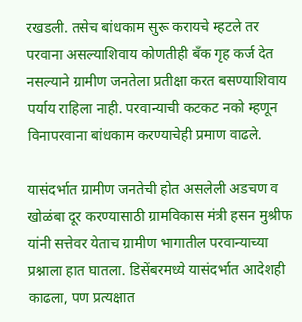रखडली. तसेच बांधकाम सुरू करायचे म्हटले तर परवाना असल्याशिवाय कोणतीही बॅंक गृह कर्ज देत नसल्याने ग्रामीण जनतेला प्रतीक्षा करत बसण्याशिवाय पर्याय राहिला नाही. परवान्याची कटकट नको म्हणून विनापरवाना बांधकाम करण्याचेही प्रमाण वाढले.

यासंदर्भात ग्रामीण जनतेची होत असलेली अडचण व खोळंबा दूर करण्यासाठी ग्रामविकास मंत्री हसन मुश्रीफ यांनी सत्तेवर येताच ग्रामीण भागातील परवान्याच्या प्रश्नाला हात घातला. डिसेंबरमध्ये यासंदर्भात आदेशही काढला, पण प्रत्यक्षात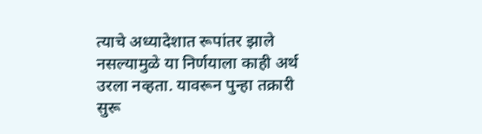त्याचे अध्यादेशात रूपांतर झाले नसल्यामुळे या निर्णयाला काही अर्थ उरला नव्हता. यावरून पुन्हा तक्रारी सुरू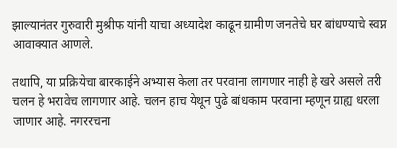झाल्यानंतर गुरुवारी मुश्रीफ यांनी याचा अध्यादेश काढून ग्रामीण जनतेचे घर बांधण्याचे स्वप्न आवाक्यात आणले.

तथापि, या प्रक्रियेचा बारकाईने अभ्यास केला तर परवाना लागणार नाही हे खरे असले तरी चलन हे भरावेच लागणार आहे. चलन हाच येथून पुढे बांधकाम परवाना म्हणून ग्राह्य धरला जाणार आहे. नगररचना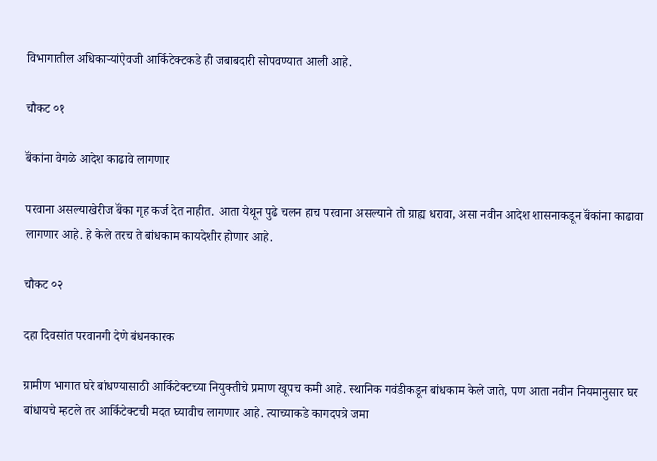विभागातील अधिकाऱ्यांऐवजी आर्किटेक्टकडे ही जबाबदारी सोपवण्यात आली आहे.

चौकट ०१

बॅंकांना वेगळे आदेश काढावे लागणार

परवाना असल्याखेरीज बॅंका गृह कर्ज देत नाहीत. आता येथून पुढे चलन हाच परवाना असल्याने तो ग्राह्य धरावा, असा नवीन आदेश शासनाकडून बॅंकांना काढावा लागणार आहे. हे केले तरच ते बांधकाम कायदेशीर होणार आहे.

चौकट ०२

दहा दिवसांत परवानगी देणे बंधनकारक

ग्रामीण भागात घरे बांधण्यासाठी आर्किटेक्टच्या नियुक्तीचे प्रमाण खूपच कमी आहे. स्थानिक गवंडीकडून बांधकाम केले जाते, पण आता नवीन नियमानुसार घर बांधायचे म्हटले तर आर्किटेक्टची मदत घ्यावीच लागणार आहे. त्याच्याकडे कागदपत्रे जमा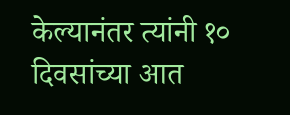केल्यानंतर त्यांनी १० दिवसांच्या आत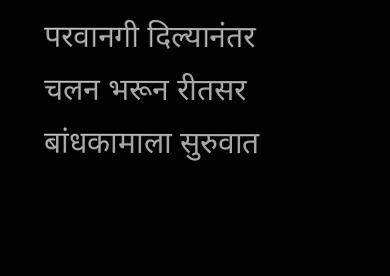परवानगी दिल्यानंतर चलन भरून रीतसर बांधकामाला सुरुवात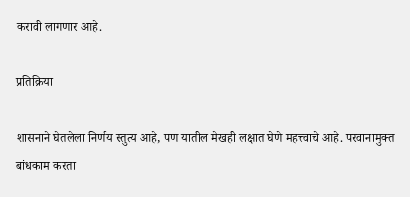करावी लागणार आहे.

प्रतिक्रिया

शासनाने घेतलेला निर्णय स्तुत्य आहे, पण यातील मेखही लक्षात घेणे महत्त्वाचे आहे. परवानामुक्त बांधकाम करता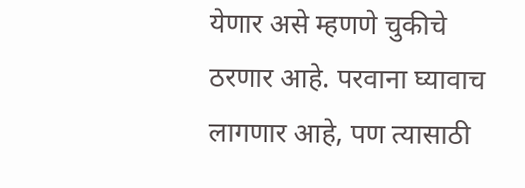येणार असे म्हणणे चुकीचे ठरणार आहे. परवाना घ्यावाच लागणार आहे, पण त्यासाठी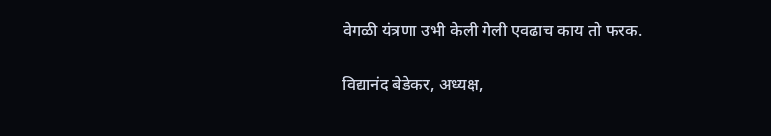वेगळी यंत्रणा उभी केली गेली एवढाच काय तो फरक.

विद्यानंद बेडेकर, अध्यक्ष,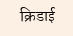क्रिडाई